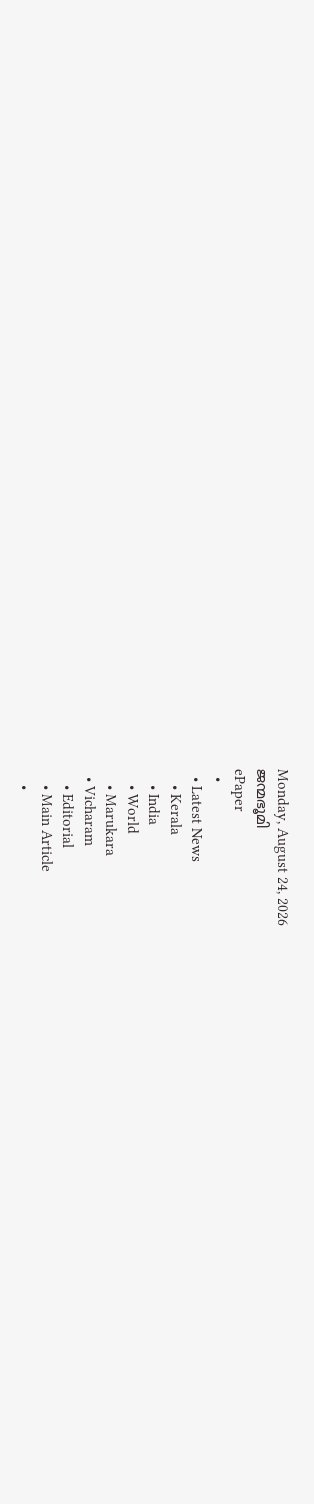Monday, August 24, 2026
ജന്മഭൂമി
ePaper
  •
  • Latest News
    • Kerala
    • India
    • World
    • Marukara
  • Vicharam
    • Editorial
    • Main Article
    •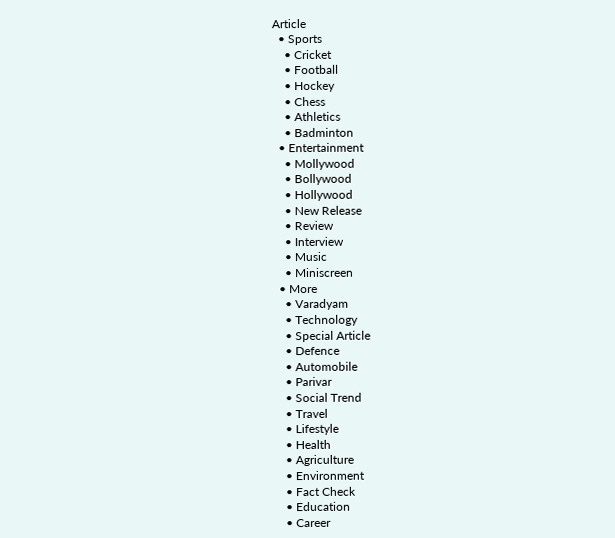Article
  • Sports
    • Cricket
    • Football
    • Hockey
    • Chess
    • Athletics
    • Badminton
  • Entertainment
    • Mollywood
    • Bollywood
    • Hollywood
    • New Release
    • Review
    • Interview
    • Music
    • Miniscreen
  • More
    • Varadyam
    • Technology
    • Special Article
    • Defence
    • Automobile
    • Parivar
    • Social Trend
    • Travel
    • Lifestyle
    • Health
    • Agriculture
    • Environment
    • Fact Check
    • Education
    • Career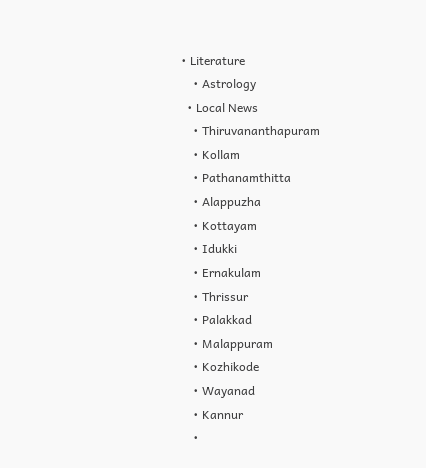• Literature
    • Astrology
  • Local News
    • Thiruvananthapuram
    • Kollam
    • Pathanamthitta
    • Alappuzha
    • Kottayam
    • Idukki
    • Ernakulam
    • Thrissur
    • Palakkad
    • Malappuram
    • Kozhikode
    • Wayanad
    • Kannur
    •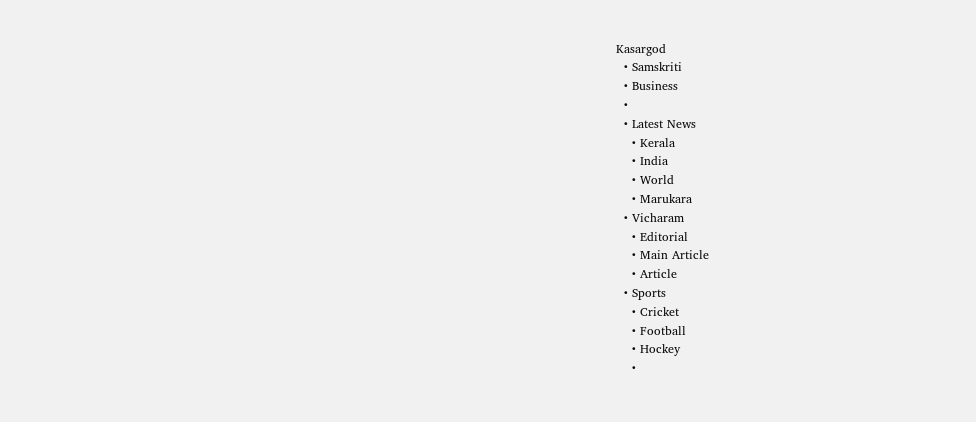Kasargod
  • Samskriti
  • Business
  •
  • Latest News
    • Kerala
    • India
    • World
    • Marukara
  • Vicharam
    • Editorial
    • Main Article
    • Article
  • Sports
    • Cricket
    • Football
    • Hockey
    •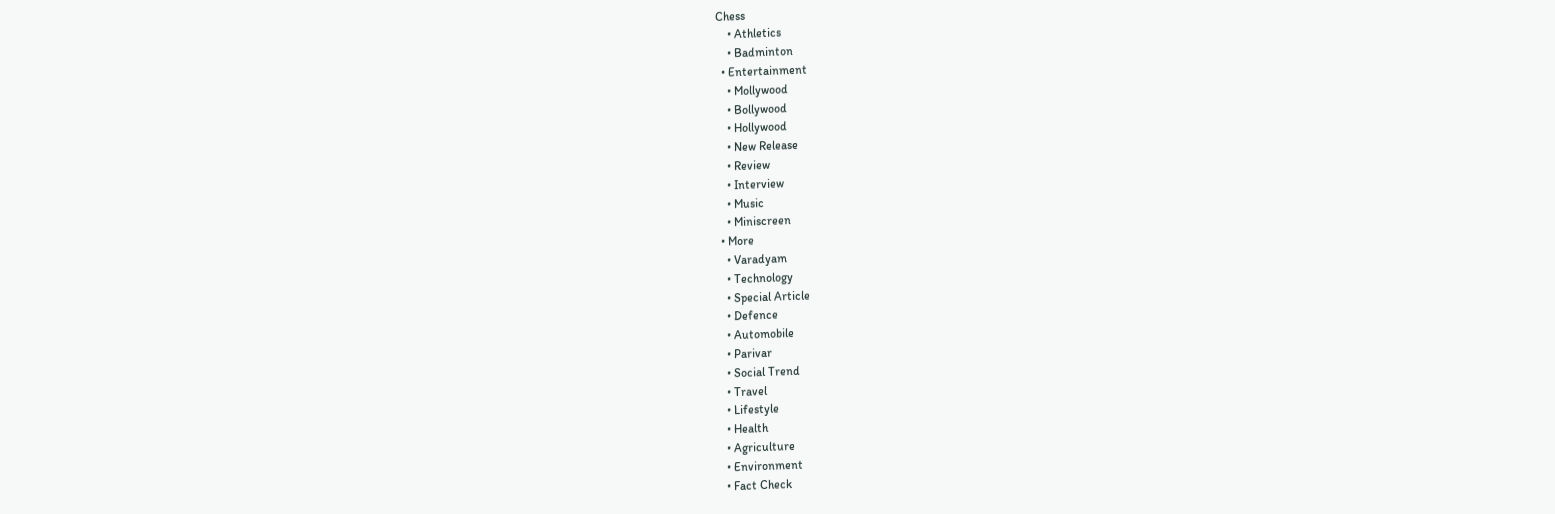Chess
    • Athletics
    • Badminton
  • Entertainment
    • Mollywood
    • Bollywood
    • Hollywood
    • New Release
    • Review
    • Interview
    • Music
    • Miniscreen
  • More
    • Varadyam
    • Technology
    • Special Article
    • Defence
    • Automobile
    • Parivar
    • Social Trend
    • Travel
    • Lifestyle
    • Health
    • Agriculture
    • Environment
    • Fact Check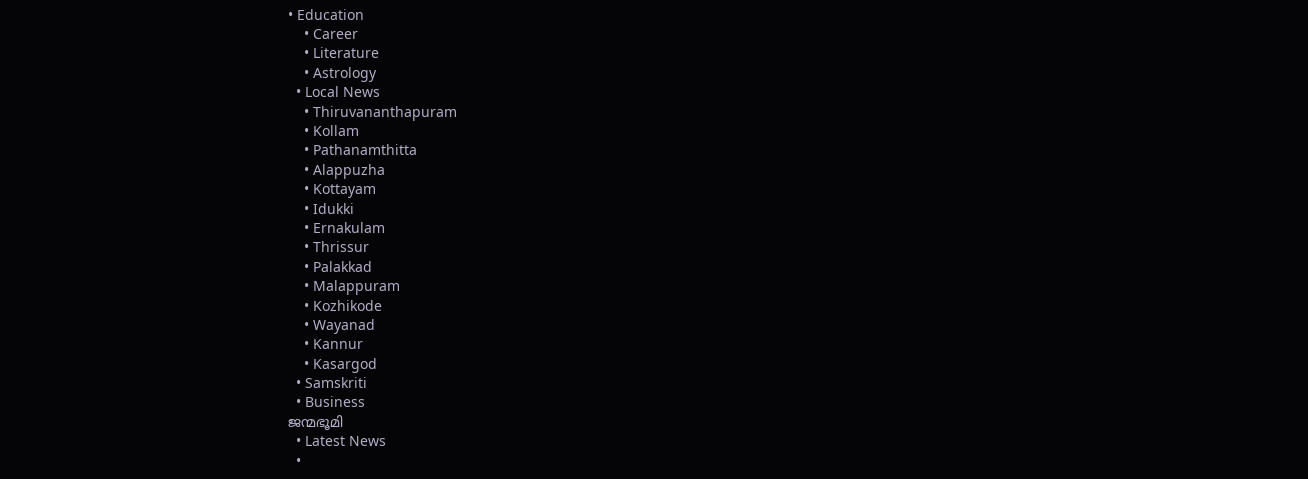• Education
    • Career
    • Literature
    • Astrology
  • Local News
    • Thiruvananthapuram
    • Kollam
    • Pathanamthitta
    • Alappuzha
    • Kottayam
    • Idukki
    • Ernakulam
    • Thrissur
    • Palakkad
    • Malappuram
    • Kozhikode
    • Wayanad
    • Kannur
    • Kasargod
  • Samskriti
  • Business
ജന്മഭൂമി
  • Latest News
  •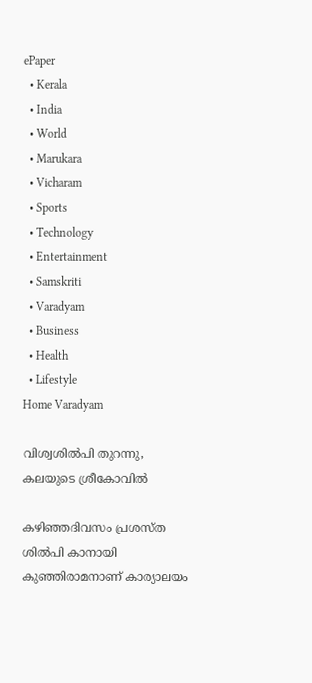ePaper
  • Kerala
  • India
  • World
  • Marukara
  • Vicharam
  • Sports
  • Technology
  • Entertainment
  • Samskriti
  • Varadyam
  • Business
  • Health
  • Lifestyle
Home Varadyam

വിശ്വശില്‍പി തുറന്നു, കലയുടെ ശ്രീകോവില്‍

കഴിഞ്ഞദിവസം പ്രശസ്ത ശില്‍പി കാനായി കുഞ്ഞിരാമനാണ് കാര്യാലയം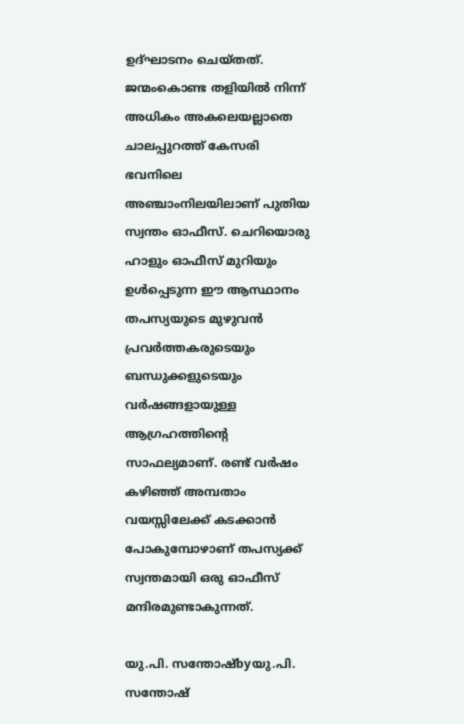ഉദ്ഘാടനം ചെയ്തത്. ജന്മംകൊണ്ട തളിയില്‍ നിന്ന് അധികം അകലെയല്ലാതെ ചാലപ്പുറത്ത് കേസരി ഭവനിലെ അഞ്ചാംനിലയിലാണ് പുതിയ സ്വന്തം ഓഫീസ്. ചെറിയൊരു ഹാളും ഓഫീസ് മുറിയും ഉള്‍പ്പെടുന്ന ഈ ആസ്ഥാനം തപസ്യയുടെ മുഴുവന്‍ പ്രവര്‍ത്തകരുടെയും ബന്ധുക്കളുടെയും വര്‍ഷങ്ങളായുള്ള ആഗ്രഹത്തിന്റെ സാഫല്യമാണ്. രണ്ട് വര്‍ഷം കഴിഞ്ഞ് അമ്പതാം വയസ്സിലേക്ക് കടക്കാന്‍ പോകുമ്പോഴാണ് തപസ്യക്ക് സ്വന്തമായി ഒരു ഓഫീസ് മന്ദിരമുണ്ടാകുന്നത്.

യു.പി. സന്തോഷ്byയു.പി. സന്തോഷ്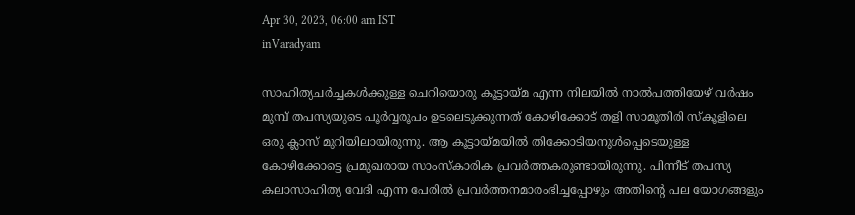Apr 30, 2023, 06:00 am IST
inVaradyam

സാഹിത്യചര്‍ച്ചകള്‍ക്കുള്ള ചെറിയൊരു കൂട്ടായ്‌മ എന്ന നിലയില്‍ നാല്‍പത്തിയേഴ് വര്‍ഷം മുമ്പ് തപസ്യയുടെ പൂര്‍വ്വരൂപം ഉടലെടുക്കുന്നത് കോഴിക്കോട് തളി സാമൂതിരി സ്‌കൂളിലെ ഒരു ക്ലാസ് മുറിയിലായിരുന്നു. ആ കൂട്ടായ്‌മയില്‍ തിക്കോടിയനുള്‍പ്പെടെയുള്ള കോഴിക്കോട്ടെ പ്രമുഖരായ സാംസ്‌കാരിക പ്രവര്‍ത്തകരുണ്ടായിരുന്നു. പിന്നീട് തപസ്യ കലാസാഹിത്യ വേദി എന്ന പേരില്‍ പ്രവര്‍ത്തനമാരംഭിച്ചപ്പോഴും അതിന്റെ പല യോഗങ്ങളും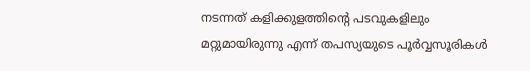നടന്നത് കളിക്കുളത്തിന്റെ പടവുകളിലും മറ്റുമായിരുന്നു എന്ന് തപസ്യയുടെ പൂര്‍വ്വസൂരികള്‍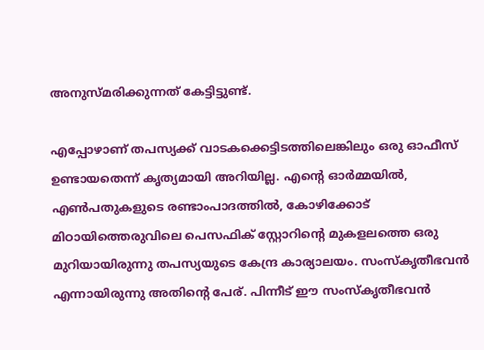അനുസ്മരിക്കുന്നത് കേട്ടിട്ടുണ്ട്.

എപ്പോഴാണ് തപസ്യക്ക് വാടകക്കെട്ടിടത്തിലെങ്കിലും ഒരു ഓഫീസ് ഉണ്ടായതെന്ന് കൃത്യമായി അറിയില്ല. എന്റെ ഓര്‍മ്മയില്‍, എണ്‍പതുകളുടെ രണ്ടാംപാദത്തില്‍, കോഴിക്കോട് മിഠായിത്തെരുവിലെ പെസഫിക് സ്റ്റോറിന്റെ മുകളലത്തെ ഒരു മുറിയായിരുന്നു തപസ്യയുടെ കേന്ദ്ര കാര്യാലയം. സംസ്‌കൃതീഭവന്‍ എന്നായിരുന്നു അതിന്റെ പേര്. പിന്നീട് ഈ സംസ്‌കൃതീഭവന്‍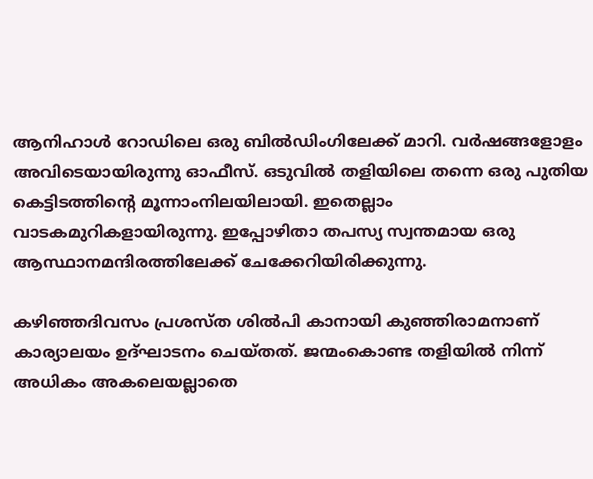ആനിഹാള്‍ റോഡിലെ ഒരു ബില്‍ഡിംഗിലേക്ക് മാറി. വര്‍ഷങ്ങളോളം അവിടെയായിരുന്നു ഓഫീസ്. ഒടുവില്‍ തളിയിലെ തന്നെ ഒരു പുതിയ കെട്ടിടത്തിന്റെ മൂന്നാംനിലയിലായി. ഇതെല്ലാം വാടകമുറികളായിരുന്നു. ഇപ്പോഴിതാ തപസ്യ സ്വന്തമായ ഒരു ആസ്ഥാനമന്ദിരത്തിലേക്ക് ചേക്കേറിയിരിക്കുന്നു.

കഴിഞ്ഞദിവസം പ്രശസ്ത ശില്‍പി കാനായി കുഞ്ഞിരാമനാണ് കാര്യാലയം ഉദ്ഘാടനം ചെയ്തത്. ജന്മംകൊണ്ട തളിയില്‍ നിന്ന് അധികം അകലെയല്ലാതെ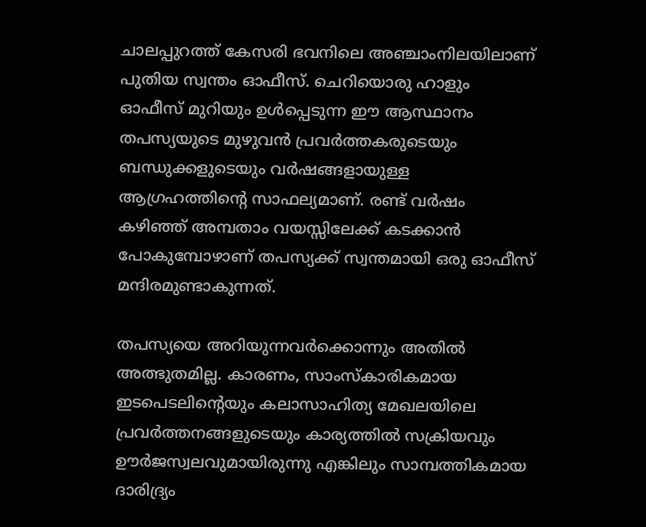ചാലപ്പുറത്ത് കേസരി ഭവനിലെ അഞ്ചാംനിലയിലാണ് പുതിയ സ്വന്തം ഓഫീസ്. ചെറിയൊരു ഹാളും ഓഫീസ് മുറിയും ഉള്‍പ്പെടുന്ന ഈ ആസ്ഥാനം തപസ്യയുടെ മുഴുവന്‍ പ്രവര്‍ത്തകരുടെയും ബന്ധുക്കളുടെയും വര്‍ഷങ്ങളായുള്ള ആഗ്രഹത്തിന്റെ സാഫല്യമാണ്. രണ്ട് വര്‍ഷം കഴിഞ്ഞ് അമ്പതാം വയസ്സിലേക്ക് കടക്കാന്‍ പോകുമ്പോഴാണ് തപസ്യക്ക് സ്വന്തമായി ഒരു ഓഫീസ് മന്ദിരമുണ്ടാകുന്നത്.

തപസ്യയെ അറിയുന്നവര്‍ക്കൊന്നും അതില്‍ അത്ഭുതമില്ല. കാരണം, സാംസ്‌കാരികമായ ഇടപെടലിന്റെയും കലാസാഹിത്യ മേഖലയിലെ പ്രവര്‍ത്തനങ്ങളുടെയും കാര്യത്തില്‍ സക്രിയവും ഊര്‍ജസ്വലവുമായിരുന്നു എങ്കിലും സാമ്പത്തികമായ ദാരിദ്ര്യം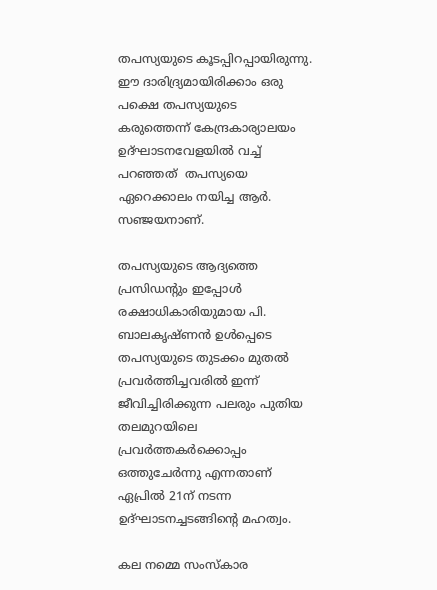തപസ്യയുടെ കൂടപ്പിറപ്പായിരുന്നു. ഈ ദാരിദ്ര്യമായിരിക്കാം ഒരു പക്ഷെ തപസ്യയുടെ കരുത്തെന്ന് കേന്ദ്രകാര്യാലയം ഉദ്ഘാടനവേളയില്‍ വച്ച് പറഞ്ഞത്  തപസ്യയെ ഏറെക്കാലം നയിച്ച ആര്‍. സഞ്ജയനാണ്.

തപസ്യയുടെ ആദ്യത്തെ പ്രസിഡന്റും ഇപ്പോള്‍ രക്ഷാധികാരിയുമായ പി. ബാലകൃഷ്ണന്‍ ഉള്‍പ്പെടെ തപസ്യയുടെ തുടക്കം മുതല്‍ പ്രവര്‍ത്തിച്ചവരില്‍ ഇന്ന് ജീവിച്ചിരിക്കുന്ന പലരും പുതിയ തലമുറയിലെ പ്രവര്‍ത്തകര്‍ക്കൊപ്പം ഒത്തുചേര്‍ന്നു എന്നതാണ് ഏപ്രില്‍ 21ന് നടന്ന ഉദ്ഘാടനച്ചടങ്ങിന്റെ മഹത്വം.

കല നമ്മെ സംസ്‌കാര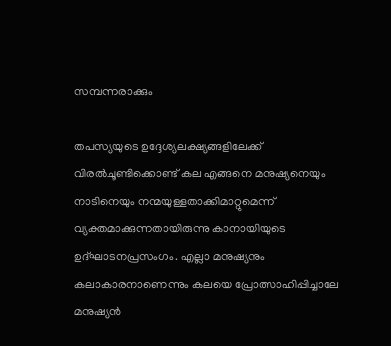സമ്പന്നരാക്കും

തപസ്യയുടെ ഉദ്ദേശ്യലക്ഷ്യങ്ങളിലേക്ക് വിരല്‍ചൂണ്ടിക്കൊണ്ട് കല എങ്ങനെ മനുഷ്യനെയും നാടിനെയും നന്മയുള്ളതാക്കിമാറ്റുമെന്ന് വ്യക്തമാക്കുന്നതായിരുന്നു കാനായിയുടെ ഉദ്ഘാടനപ്രസംഗം. എല്ലാ മനുഷ്യനും കലാകാരനാണെന്നും കലയെ പ്രോത്സാഹിപ്പിച്ചാലേ മനുഷ്യന്‍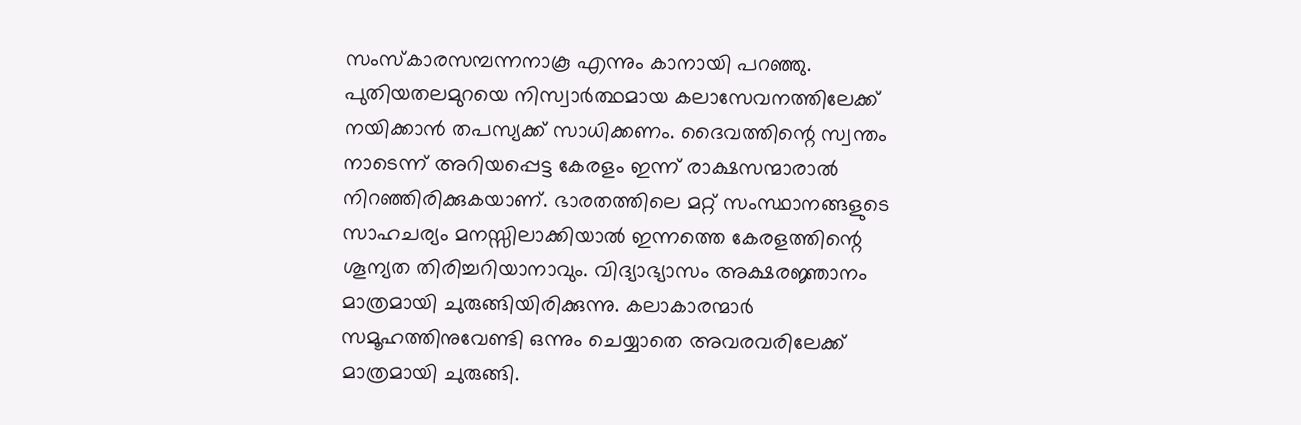സംസ്‌കാരസമ്പന്നനാകൂ എന്നും കാനായി പറഞ്ഞു. പുതിയതലമുറയെ നിസ്വാര്‍ത്ഥമായ കലാസേവനത്തിലേക്ക് നയിക്കാന്‍ തപസ്യക്ക് സാധിക്കണം. ദൈവത്തിന്റെ സ്വന്തം നാടെന്ന് അറിയപ്പെട്ട കേരളം ഇന്ന് രാക്ഷസന്മാരാല്‍ നിറഞ്ഞിരിക്കുകയാണ്. ഭാരതത്തിലെ മറ്റ് സംസ്ഥാനങ്ങളുടെ സാഹചര്യം മനസ്സിലാക്കിയാല്‍ ഇന്നത്തെ കേരളത്തിന്റെ ശൂന്യത തിരിച്ചറിയാനാവും. വിദ്യാഭ്യാസം അക്ഷരജ്ഞാനം മാത്രമായി ചുരുങ്ങിയിരിക്കുന്നു. കലാകാരന്മാര്‍ സമൂഹത്തിനുവേണ്ടി ഒന്നും ചെയ്യാതെ അവരവരിലേക്ക് മാത്രമായി ചുരുങ്ങി.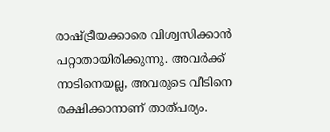രാഷ്‌ട്രീയക്കാരെ വിശ്വസിക്കാന്‍ പറ്റാതായിരിക്കുന്നു. അവര്‍ക്ക് നാടിനെയല്ല, അവരുടെ വീടിനെ രക്ഷിക്കാനാണ് താത്പര്യം.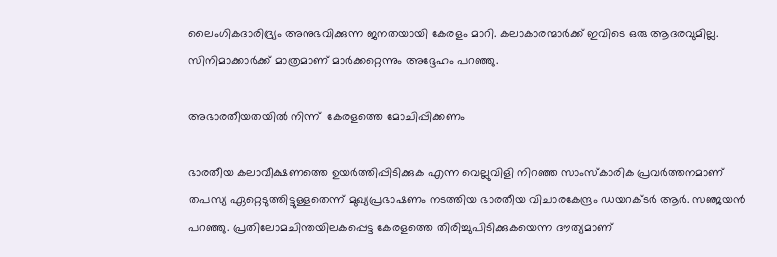ലൈംഗികദാരിദ്ര്യം അനുഭവിക്കുന്ന ജനതയായി കേരളം മാറി. കലാകാരന്മാര്‍ക്ക് ഇവിടെ ഒരു ആദരവുമില്ല. സിനിമാക്കാര്‍ക്ക് മാത്രമാണ് മാര്‍ക്കറ്റെന്നും അദ്ദേഹം പറഞ്ഞു.

അഭാരതീയതയില്‍ നിന്ന്  കേരളത്തെ മോചിപ്പിക്കണം

ഭാരതീയ കലാവീക്ഷണത്തെ ഉയര്‍ത്തിപ്പിടിക്കുക എന്ന വെല്ലുവിളി നിറഞ്ഞ സാംസ്‌കാരിക പ്രവര്‍ത്തനമാണ് തപസ്യ ഏറ്റെടുത്തിട്ടുള്ളതെന്ന് മുഖ്യപ്രഭാഷണം നടത്തിയ ഭാരതീയ വിചാരകേന്ദ്രം ഡയറക്ടര്‍ ആര്‍. സഞ്ജയന്‍ പറഞ്ഞു. പ്രതിലോമചിന്തയിലകപ്പെട്ട കേരളത്തെ തിരിച്ചുപിടിക്കുകയെന്ന ദൗത്യമാണ്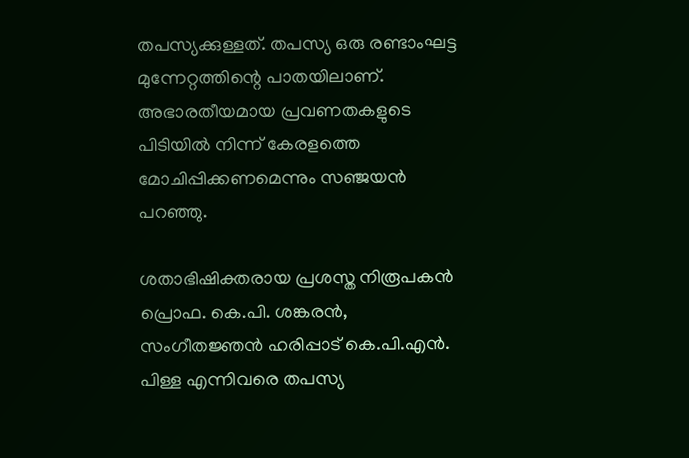തപസ്യക്കുള്ളത്. തപസ്യ ഒരു രണ്ടാംഘട്ട മുന്നേറ്റത്തിന്റെ പാതയിലാണ്. അഭാരതീയമായ പ്രവണതകളുടെ പിടിയില്‍ നിന്ന് കേരളത്തെ മോചിപ്പിക്കണമെന്നും സഞ്ജയന്‍ പറഞ്ഞു.

ശതാഭിഷിക്തരായ പ്രശസ്ത നിരൂപകന്‍ പ്രൊഫ. കെ.പി. ശങ്കരന്‍, സംഗീതജ്ഞന്‍ ഹരിപ്പാട് കെ.പി.എന്‍. പിള്ള എന്നിവരെ തപസ്യ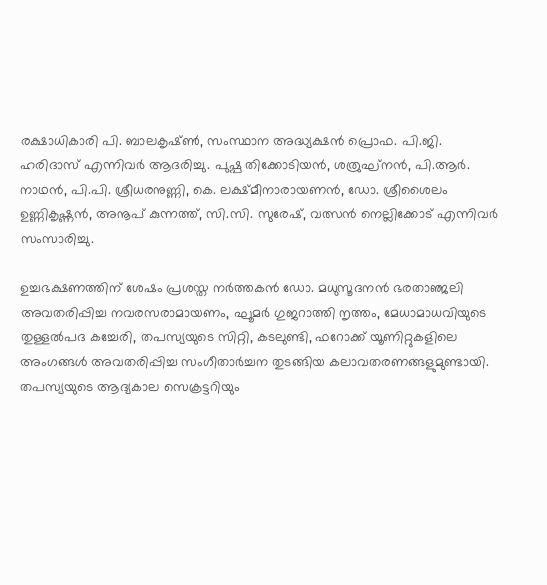രക്ഷാധികാരി പി. ബാലകൃഷ്ണ്‍, സംസ്ഥാന അദ്ധ്യക്ഷന്‍ പ്രൊഫ. പി.ജി. ഹരിദാസ് എന്നിവര്‍ ആദരിച്ചു. പുഷ്പ തിക്കോടിയന്‍, ശത്രുഘ്നന്‍, പി.ആര്‍. നാഥന്‍, പി.പി. ശ്രീധരനുണ്ണി, കെ. ലക്ഷ്മീനാരായണന്‍, ഡോ. ശ്രീശൈലം ഉണ്ണികൃഷ്ണന്‍, അനൂപ് കുന്നത്ത്, സി.സി. സുരേഷ്, വത്സന്‍ നെല്ലിക്കോട് എന്നിവര്‍ സംസാരിച്ചു.

ഉച്ചഭക്ഷണത്തിന് ശേഷം പ്രശസ്ത നര്‍ത്തകന്‍ ഡോ. മധുസൂദനന്‍ ഭരതാഞ്ജലി അവതരിപ്പിച്ച നവരസരാമായണം, ഘൂമര്‍ ഗുജറാത്തി നൃത്തം, മേധാമാധവിയുടെ തുള്ളല്‍പദ കച്ചേരി, തപസ്യയുടെ സിറ്റി, കടലുണ്ടി, ഫറോക്ക് യൂണിറ്റുകളിലെ അംഗങ്ങള്‍ അവതരിപ്പിച്ച സംഗീതാര്‍ച്ചന തുടങ്ങിയ കലാവതരണങ്ങളുമുണ്ടായി. തപസ്യയുടെ ആദ്യകാല സെക്രട്ടറിയും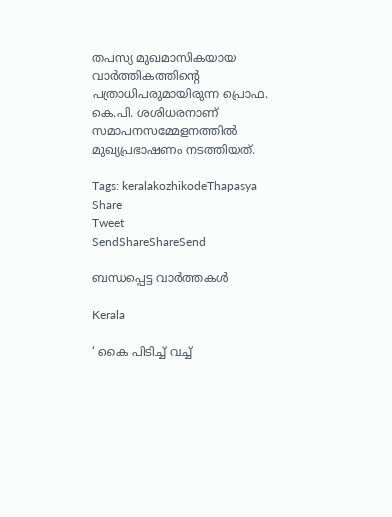തപസ്യ മുഖമാസികയായ വാര്‍ത്തികത്തിന്റെ പത്രാധിപരുമായിരുന്ന പ്രൊഫ. കെ.പി. ശശിധരനാണ് സമാപനസമ്മേളനത്തില്‍ മുഖ്യപ്രഭാഷണം നടത്തിയത്.

Tags: keralakozhikodeThapasya
Share
Tweet
SendShareShareSend

ബന്ധപ്പെട്ട വാര്‍ത്തകള്‍

Kerala

‘ കൈ പിടിച്ച് വച്ച്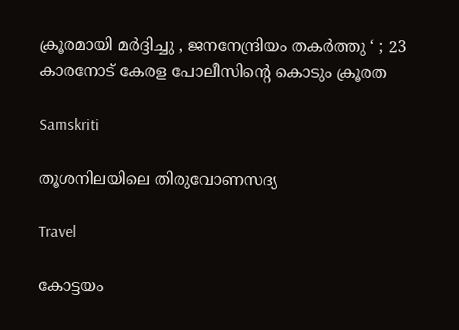ക്രൂരമായി മർദ്ദിച്ചു , ജനനേന്ദ്രിയം തകർത്തു ‘ ; 23 കാരനോട് കേരള പോലീസിന്റെ കൊടും ക്രൂരത

Samskriti

തൂശനിലയിലെ തിരുവോണസദ്യ

Travel

കോട്ടയം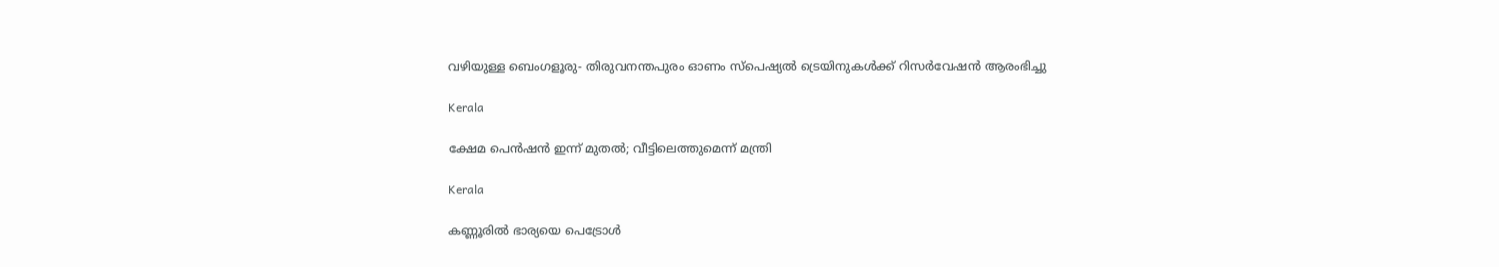വഴിയുള്ള ബെംഗളൂരു- തിരുവനന്തപുരം ഓണം സ്‌പെഷ്യല്‍ ട്രെയിനുകള്‍ക്ക് റിസര്‍വേഷന്‍ ആരംഭിച്ചു

Kerala

ക്ഷേമ പെന്‍ഷന്‍ ഇന്ന് മുതല്‍; വീട്ടിലെത്തുമെന്ന് മന്ത്രി

Kerala

കണ്ണൂരില്‍ ഭാര്യയെ പെട്രോള്‍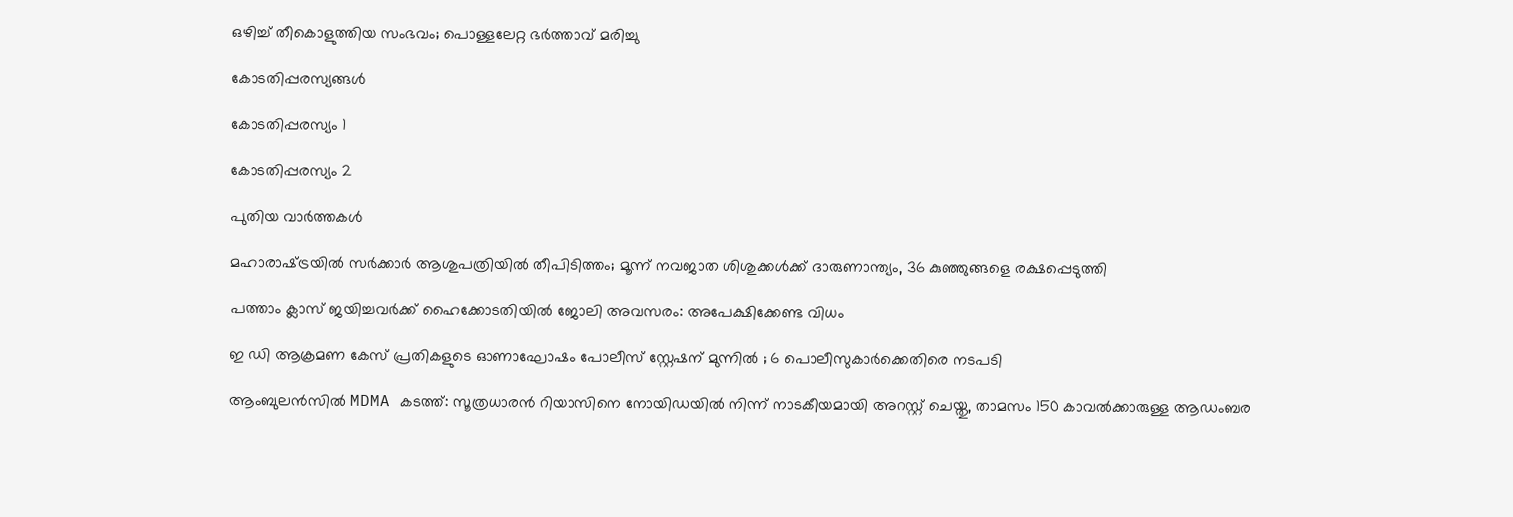ഒഴിച്ച്‌ തീകൊളുത്തിയ സംഭവം; പൊള്ളലേറ്റ ഭര്‍ത്താവ് മരിച്ചു

കോടതിപ്പരസ്യങ്ങള്‍

കോടതിപ്പരസ്യം 1

കോടതിപ്പരസ്യം 2

പുതിയ വാര്‍ത്തകള്‍

മഹാരാഷ്‌ട്രയില്‍ സര്‍ക്കാര്‍ ആശുപത്രിയില്‍ തീപിടിത്തം; മൂന്ന് നവജാത ശിശുക്കള്‍ക്ക് ദാരുണാന്ത്യം, 36 കുഞ്ഞുങ്ങളെ രക്ഷപ്പെടുത്തി

പത്താം ക്ലാസ് ജയിച്ചവർക്ക് ഹൈക്കോടതിയിൽ ജോലി അവസരം: അപേക്ഷിക്കേണ്ട വിധം

ഇ ഡി ആക്രമണ കേസ് പ്രതികളുടെ ഓണാഘോഷം പോലീസ് സ്റ്റേഷന് മുന്നിൽ ; 6 പൊലീസുകാർക്കെതിരെ നടപടി

ആംബുലൻസിൽ MDMA കടത്ത്: സൂത്രധാരൻ റിയാസിനെ നോയിഡയിൽ നിന്ന് നാടകീയമായി അറസ്റ്റ് ചെയ്തു, താമസം 150 കാവൽക്കാരുള്ള ആഡംബര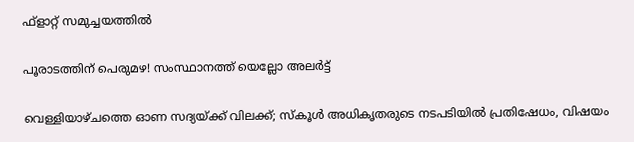ഫ്‌ളാറ്റ് സമുച്ചയത്തിൽ

പൂരാടത്തിന് പെരുമഴ! സംസ്ഥാനത്ത് യെല്ലോ അലർട്ട്

വെള്ളിയാഴ്ചത്തെ ഓണ സദ്യയ്‌ക്ക് വിലക്ക്; സ്‌കൂള്‍ അധികൃതരുടെ നടപടിയില്‍ പ്രതിഷേധം, വിഷയം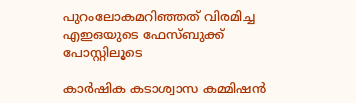പുറംലോകമറിഞ്ഞത് വിരമിച്ച എഇഒയുടെ ഫേസ്ബുക്ക് പോസ്റ്റിലൂടെ

കാര്‍ഷിക കടാശ്വാസ കമ്മിഷന്‍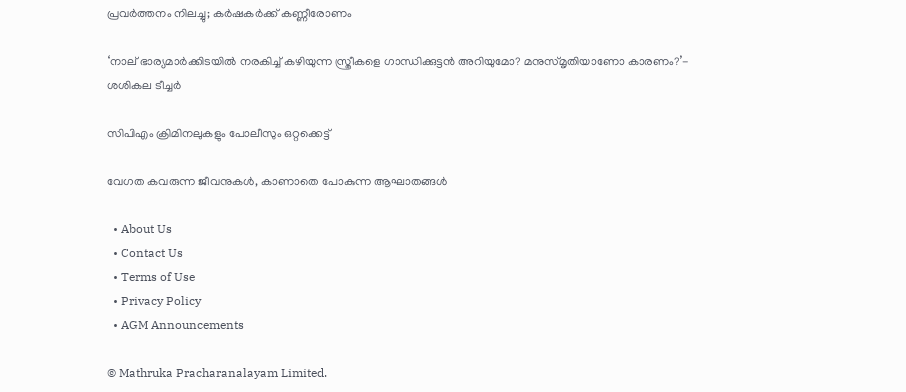പ്രവര്‍ത്തനം നിലച്ചു; കര്‍ഷകര്‍ക്ക് കണ്ണീരോണം

‘നാല് ഭാര്യമാർക്കിടയിൽ നരകിച്ച് കഴിയുന്ന സ്ത്രീകളെ ഗാന്ധിക്കുട്ടൻ അറിയുമോ? മനുസ്മൃതിയാണോ കാരണം?’- ശശികല ടീച്ചർ

സിപിഎം ക്രിമിനലുകളും പോലീസും ഒറ്റക്കെട്ട്

വേഗത കവരുന്ന ജീവനുകള്‍, കാണാതെ പോകുന്ന ആഘാതങ്ങള്‍

  • About Us
  • Contact Us
  • Terms of Use
  • Privacy Policy
  • AGM Announcements

© Mathruka Pracharanalayam Limited.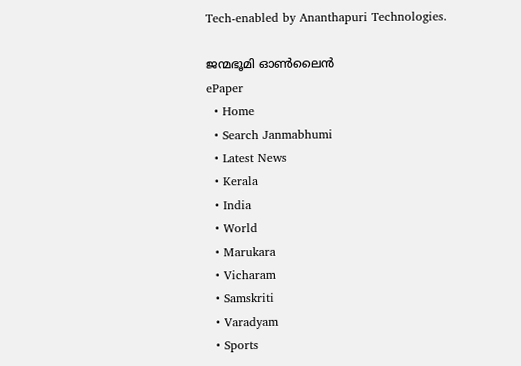Tech-enabled by Ananthapuri Technologies.

ജന്മഭൂമി ഓണ്‍ലൈന്‍
ePaper
  • Home
  • Search Janmabhumi
  • Latest News
  • Kerala
  • India
  • World
  • Marukara
  • Vicharam
  • Samskriti
  • Varadyam
  • Sports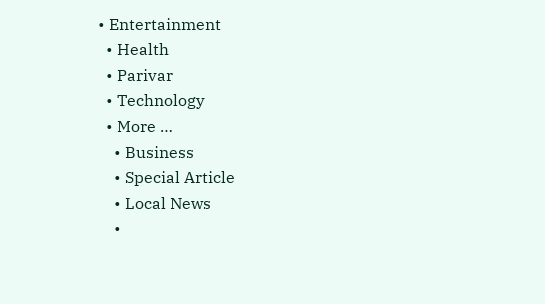• Entertainment
  • Health
  • Parivar
  • Technology
  • More …
    • Business
    • Special Article
    • Local News
    •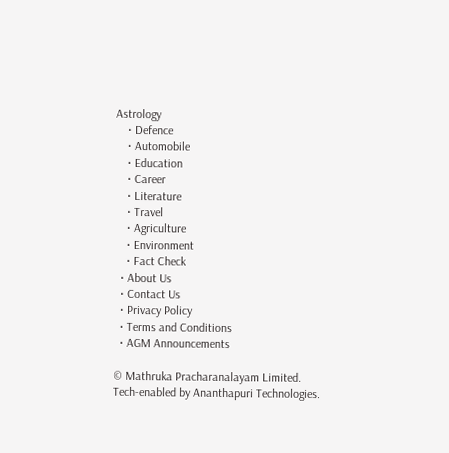Astrology
    • Defence
    • Automobile
    • Education
    • Career
    • Literature
    • Travel
    • Agriculture
    • Environment
    • Fact Check
  • About Us
  • Contact Us
  • Privacy Policy
  • Terms and Conditions
  • AGM Announcements

© Mathruka Pracharanalayam Limited.
Tech-enabled by Ananthapuri Technologies.